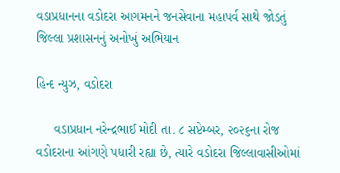વડાપ્રધાનના વડોદરા આગમનને જનસેવાના મહાપર્વ સાથે જોડતું જિલ્લા પ્રશાસનનું અનોખું અભિયાન

હિન્દ ન્યુઝ, વડોદરા

     વડાપ્રધાન નરેન્દ્રભાઈ મોદી તા. ૮ સપ્ટેમ્બર, ૨૦૨૬ના રોજ વડોદરાના આંગણે પધારી રહ્યા છે, ત્યારે વડોદરા જિલ્લાવાસીઓમાં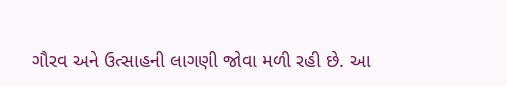ગૌરવ અને ઉત્સાહની લાગણી જોવા મળી રહી છે. આ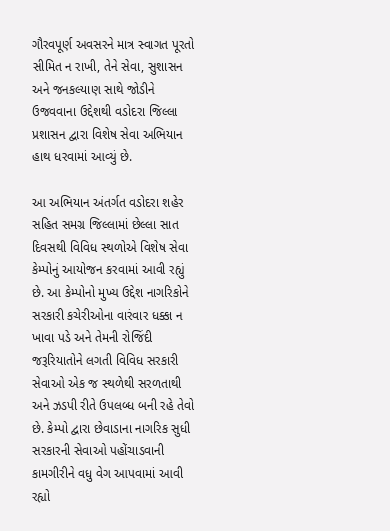ગૌરવપૂર્ણ અવસરને માત્ર સ્વાગત પૂરતો સીમિત ન રાખી, તેને સેવા, સુશાસન અને જનકલ્યાણ સાથે જોડીને ઉજવવાના ઉદ્દેશથી વડોદરા જિલ્લા પ્રશાસન દ્વારા વિશેષ સેવા અભિયાન હાથ ધરવામાં આવ્યું છે.

આ અભિયાન અંતર્ગત વડોદરા શહેર સહિત સમગ્ર જિલ્લામાં છેલ્લા સાત દિવસથી વિવિધ સ્થળોએ વિશેષ સેવા કેમ્પોનું આયોજન કરવામાં આવી રહ્યું છે. આ કેમ્પોનો મુખ્ય ઉદ્દેશ નાગરિકોને સરકારી કચેરીઓના વારંવાર ધક્કા ન ખાવા પડે અને તેમની રોજિંદી જરૂરિયાતોને લગતી વિવિધ સરકારી સેવાઓ એક જ સ્થળેથી સરળતાથી અને ઝડપી રીતે ઉપલબ્ધ બની રહે તેવો છે. કેમ્પો દ્વારા છેવાડાના નાગરિક સુધી સરકારની સેવાઓ પહોંચાડવાની કામગીરીને વધુ વેગ આપવામાં આવી રહ્યો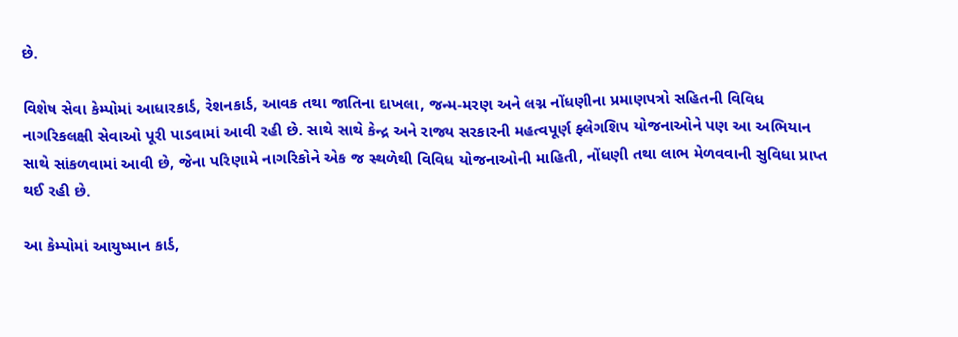છે.

વિશેષ સેવા કેમ્પોમાં આધારકાર્ડ, રેશનકાર્ડ, આવક તથા જાતિના દાખલા, જન્મ-મરણ અને લગ્ન નોંધણીના પ્રમાણપત્રો સહિતની વિવિધ નાગરિકલક્ષી સેવાઓ પૂરી પાડવામાં આવી રહી છે. સાથે સાથે કેન્દ્ર અને રાજ્ય સરકારની મહત્વપૂર્ણ ફ્લેગશિપ યોજનાઓને પણ આ અભિયાન સાથે સાંકળવામાં આવી છે, જેના પરિણામે નાગરિકોને એક જ સ્થળેથી વિવિધ યોજનાઓની માહિતી, નોંધણી તથા લાભ મેળવવાની સુવિધા પ્રાપ્ત થઈ રહી છે.

આ કેમ્પોમાં આયુષ્માન કાર્ડ,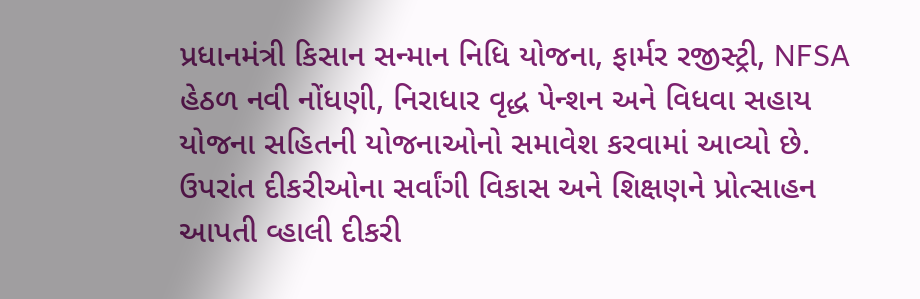પ્રધાનમંત્રી કિસાન સન્માન નિધિ યોજના, ફાર્મર રજીસ્ટ્રી, NFSA હેઠળ નવી નોંધણી, નિરાધાર વૃદ્ધ પેન્શન અને વિધવા સહાય યોજના સહિતની યોજનાઓનો સમાવેશ કરવામાં આવ્યો છે. ઉપરાંત દીકરીઓના સર્વાંગી વિકાસ અને શિક્ષણને પ્રોત્સાહન આપતી વ્હાલી દીકરી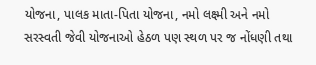યોજના, પાલક માતા-પિતા યોજના, નમો લક્ષ્મી અને નમો સરસ્વતી જેવી યોજનાઓ હેઠળ પણ સ્થળ પર જ નોંધણી તથા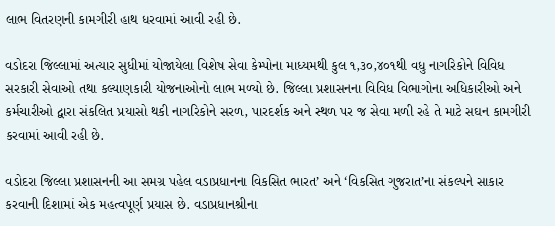લાભ વિતરણની કામગીરી હાથ ધરવામાં આવી રહી છે.

વડોદરા જિલ્લામાં અત્યાર સુધીમાં યોજાયેલા વિશેષ સેવા કેમ્પોના માધ્યમથી કુલ ૧,૩૦,૪૦૧થી વધુ નાગરિકોને વિવિધ સરકારી સેવાઓ તથા કલ્યાણકારી યોજનાઓનો લાભ મળ્યો છે. જિલ્લા પ્રશાસનના વિવિધ વિભાગોના અધિકારીઓ અને કર્મચારીઓ દ્વારા સંકલિત પ્રયાસો થકી નાગરિકોને સરળ, પારદર્શક અને સ્થળ પર જ સેવા મળી રહે તે માટે સઘન કામગીરી કરવામાં આવી રહી છે.

વડોદરા જિલ્લા પ્રશાસનની આ સમગ્ર પહેલ વડાપ્રધાનના વિકસિત ભારત’ અને ‘વિકસિત ગુજરાત’ના સંકલ્પને સાકાર કરવાની દિશામાં એક મહત્વપૂર્ણ પ્રયાસ છે. વડાપ્રધાનશ્રીના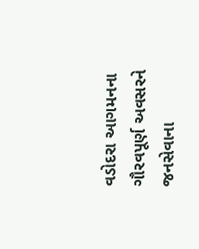વડોદરા આગમનના ગૌરવપૂર્ણ અવસરને જનસેવાના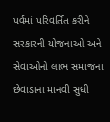પર્વમાં પરિવર્તિત કરીને સરકારની યોજનાઓ અને સેવાઓનો લાભ સમાજના છેવાડાના માનવી સુધી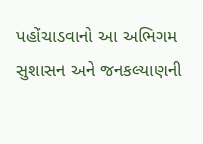પહોંચાડવાનો આ અભિગમ સુશાસન અને જનકલ્યાણની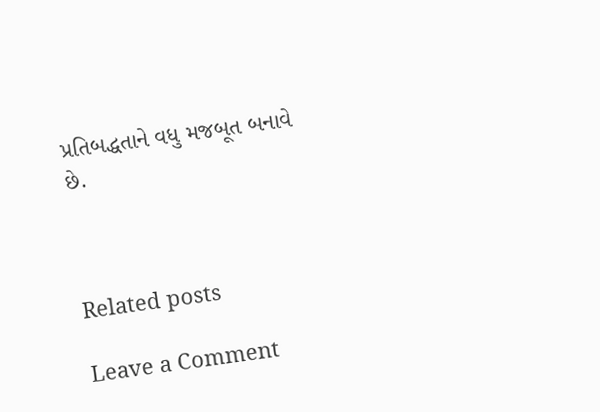પ્રતિબદ્ધતાને વધુ મજબૂત બનાવે છે.



Related posts

Leave a Comment